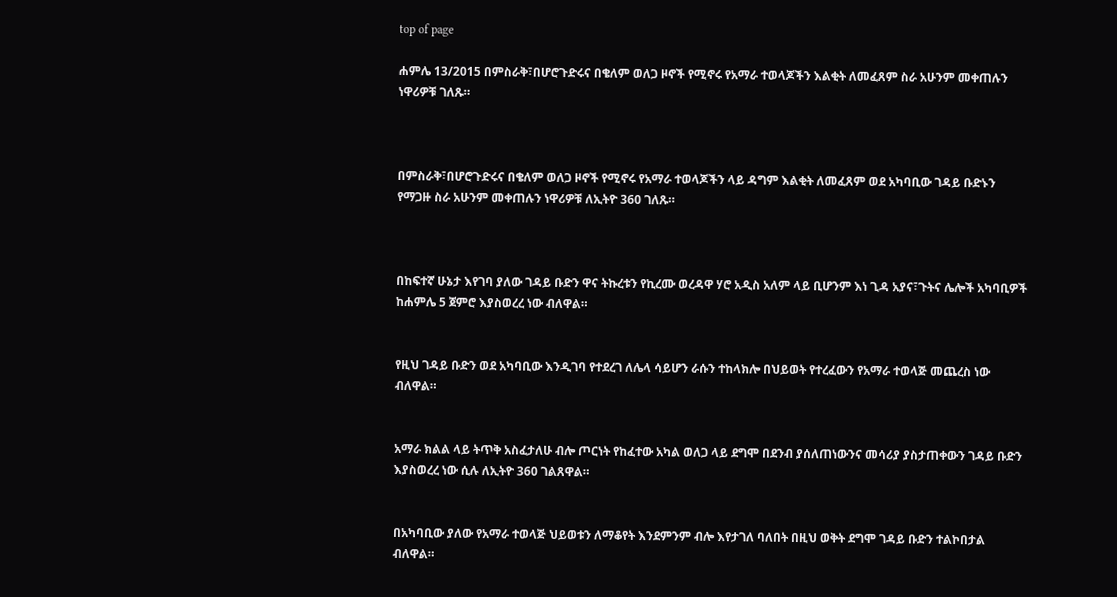top of page

ሐምሌ 13/2015 በምስራቅ፣በሆሮጉድሩና በቄለም ወለጋ ዞኖች የሚኖሩ የአማራ ተወላጆችን እልቂት ለመፈጸም ስራ አሁንም መቀጠሉን ነዋሪዎቹ ገለጹ።



በምስራቅ፣በሆሮጉድሩና በቄለም ወለጋ ዞኖች የሚኖሩ የአማራ ተወላጆችን ላይ ዳግም እልቂት ለመፈጸም ወደ አካባቢው ገዳይ ቡድኑን የማጋዙ ስራ አሁንም መቀጠሉን ነዋሪዎቹ ለኢትዮ 360 ገለጹ።



በከፍተኛ ሁኔታ እየገባ ያለው ገዳይ ቡድን ዋና ትኩረቱን የኪረሙ ወረዳዋ ሃሮ አዲስ አለም ላይ ቢሆንም እነ ጊዳ አያና፣ጉትና ሌሎች አካባቢዎች ከሐምሌ 5 ጀምሮ እያስወረረ ነው ብለዋል።


የዚህ ገዳይ ቡድን ወደ አካባቢው እንዲገባ የተደረገ ለሌላ ሳይሆን ራሱን ተከላክሎ በህይወት የተረፈውን የአማራ ተወላጅ መጨረስ ነው ብለዋል።


አማራ ክልል ላይ ትጥቅ አስፈታለሁ ብሎ ጦርነት የከፈተው አካል ወለጋ ላይ ደግሞ በደንብ ያሰለጠነውንና መሳሪያ ያስታጠቀውን ገዳይ ቡድን እያስወረረ ነው ሲሉ ለኢትዮ 360 ገልጸዋል።


በአካባቢው ያለው የአማራ ተወላጅ ህይወቱን ለማቆየት እንደምንም ብሎ እየታገለ ባለበት በዚህ ወቅት ደግሞ ገዳይ ቡድን ተልኮበታል ብለዋል።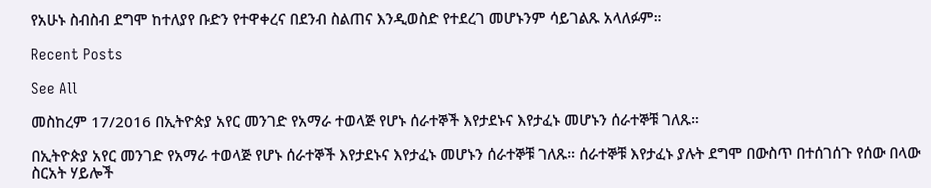የአሁኑ ስብስብ ደግሞ ከተለያየ ቡድን የተዋቀረና በደንብ ስልጠና እንዲወስድ የተደረገ መሆኑንም ሳይገልጹ አላለፉም።

Recent Posts

See All

መስከረም 17/2016 በኢትዮጵያ አየር መንገድ የአማራ ተወላጅ የሆኑ ሰራተኞች እየታደኑና እየታፈኑ መሆኑን ሰራተኞቹ ገለጹ።

በኢትዮጵያ አየር መንገድ የአማራ ተወላጅ የሆኑ ሰራተኞች እየታደኑና እየታፈኑ መሆኑን ሰራተኞቹ ገለጹ። ሰራተኞቹ እየታፈኑ ያሉት ደግሞ በውስጥ በተሰገሰጉ የሰው በላው ስርአት ሃይሎች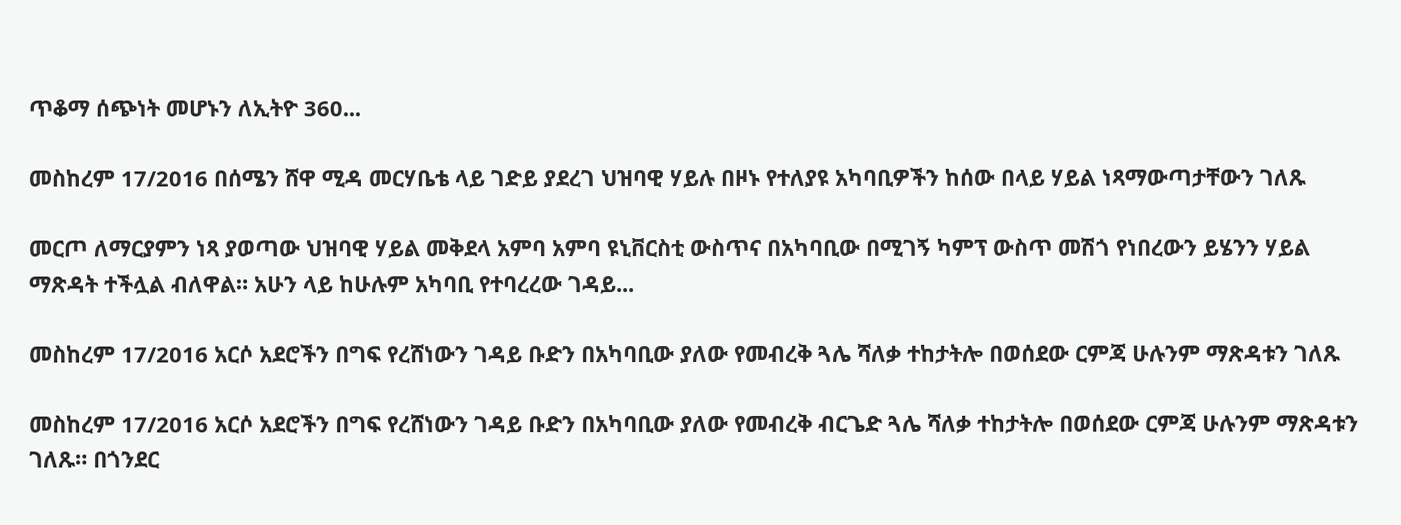ጥቆማ ሰጭነት መሆኑን ለኢትዮ 360...

መስከረም 17/2016 በሰሜን ሸዋ ሚዳ መርሃቤቴ ላይ ገድይ ያደረገ ህዝባዊ ሃይሉ በዞኑ የተለያዩ አካባቢዎችን ከሰው በላይ ሃይል ነጻማውጣታቸውን ገለጹ

መርጦ ለማርያምን ነጻ ያወጣው ህዝባዊ ሃይል መቅደላ አምባ አምባ ዩኒቨርስቲ ውስጥና በአካባቢው በሚገኝ ካምፕ ውስጥ መሽጎ የነበረውን ይሄንን ሃይል ማጽዳት ተችሏል ብለዋል። አሁን ላይ ከሁሉም አካባቢ የተባረረው ገዳይ...

መስከረም 17/2016 አርሶ አደሮችን በግፍ የረሸነውን ገዳይ ቡድን በአካባቢው ያለው የመብረቅ ጓሌ ሻለቃ ተከታትሎ በወሰደው ርምጃ ሁሉንም ማጽዳቱን ገለጹ

መስከረም 17/2016 አርሶ አደሮችን በግፍ የረሸነውን ገዳይ ቡድን በአካባቢው ያለው የመብረቅ ብርጌድ ጓሌ ሻለቃ ተከታትሎ በወሰደው ርምጃ ሁሉንም ማጽዳቱን ገለጹ። በጎንደር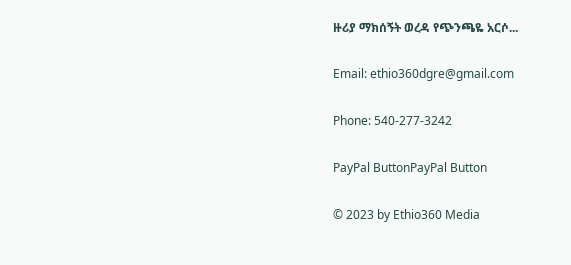ዙሪያ ማክሰኝት ወረዳ የጭንጫዬ አርሶ...

Email: ethio360dgre@gmail.com

Phone: 540-277-3242

PayPal ButtonPayPal Button

© 2023 by Ethio360 Media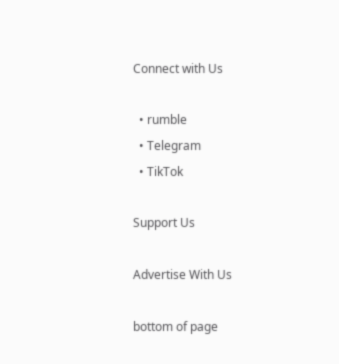Connect with Us

  • rumble
  • Telegram
  • TikTok

Support Us

Advertise With Us

bottom of page